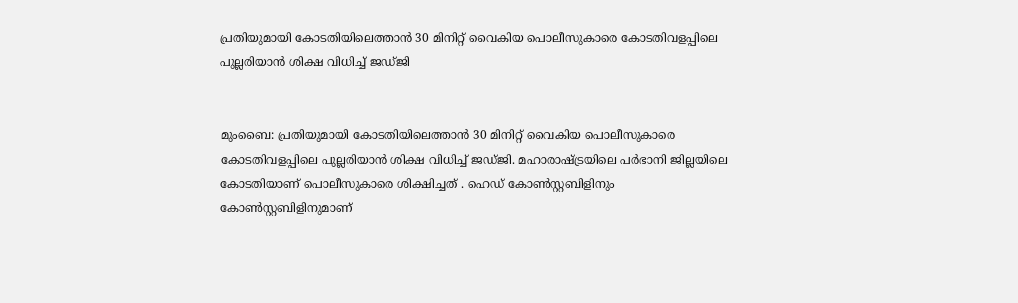പ്രതിയുമായി കോടതിയിലെത്താൻ 30 മിനിറ്റ് വൈകിയ പൊലീസുകാരെ കോടതിവളപ്പിലെ പുല്ലരിയാൻ ശിക്ഷ വിധിച്ച് ജഡ്ജി


മുംബൈ: പ്രതിയുമായി കോടതിയിലെത്താൻ 30 മിനിറ്റ് വൈകിയ പൊലീസുകാരെ കോടതിവളപ്പിലെ പുല്ലരിയാൻ ശിക്ഷ വിധിച്ച് ജഡ്ജി. മഹാരാഷ്ട്രയിലെ പർഭാനി ജില്ലയിലെ കോടതിയാണ് പൊലീസുകാരെ ശിക്ഷിച്ചത് . ഹെഡ് കോൺസ്റ്റബിളിനും കോൺസ്റ്റബിളിനുമാണ്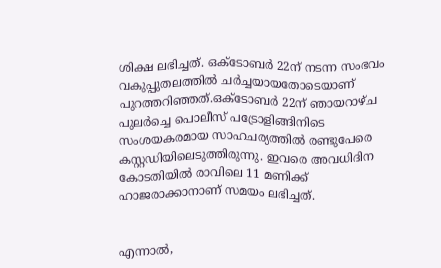ശിക്ഷ ലഭിച്ചത്. ഒക്ടോബർ 22ന് നടന്ന സംഭവം വകുപ്പുതലത്തിൽ ചർച്ചയായതോടെയാണ് പുറത്തറിഞ്ഞത്.ഒക്ടോബർ 22ന് ഞായറാഴ്ച പുലർച്ചെ പൊലീസ് പട്രോളിങ്ങിനിടെ സംശയകരമായ സാഹചര്യത്തിൽ രണ്ടുപേരെ കസ്റ്റഡിയിലെടുത്തിരുന്നു. ഇവരെ അവധിദിന കോടതിയിൽ രാവിലെ 11 മണിക്ക് ഹാജരാക്കാനാണ് സമയം ലഭിച്ചത്.


എന്നാൽ,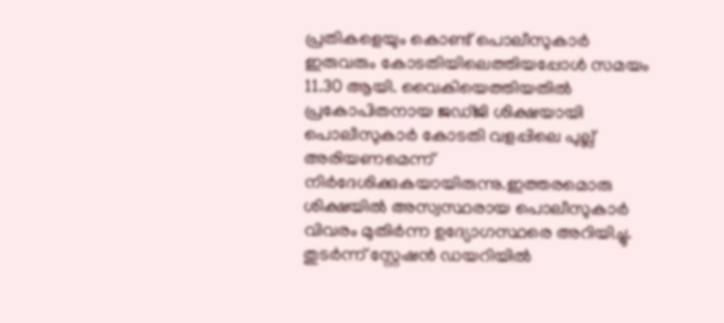പ്രതികളെയും കൊണ്ട് പൊലീസുകാർ ഇരുവരും കോടതിയിലെത്തിയപ്പോൾ സമയം 11.30 ആയി. വൈകിയെത്തിയതിൽ പ്രകോപിതനായ ജഡ്ജി ശിക്ഷയായി പൊലീസുകാർ കോടതി വളപ്പിലെ പുല്ല് അരിയണമെന്ന് നിർദേശിക്കുകയായിരുന്നു.ഇത്തരമൊരു ശിക്ഷയിൽ അസ്വസ്ഥരായ പൊലീസുകാർ വിവരം മുതിർന്ന ഉദ്യോഗസ്ഥരെ അറിയിച്ചു. തുടർന്ന് സ്റ്റേഷൻ ഡയറിയിൽ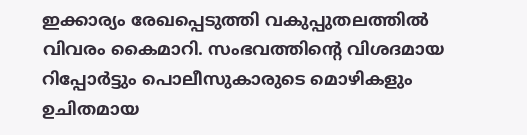ഇക്കാര്യം രേഖപ്പെടുത്തി വകുപ്പുതലത്തിൽ വിവരം കൈമാറി. സംഭവത്തിന്‍റെ വിശദമായ റിപ്പോർട്ടും പൊലീസുകാരുടെ മൊഴികളും ഉചിതമായ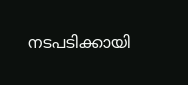നടപടിക്കായി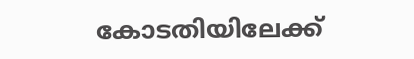കോടതിയിലേക്ക്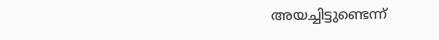അയച്ചിട്ടുണ്ടെന്ന്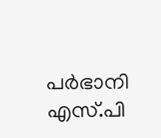പർഭാനി എസ്.പി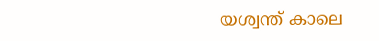യശ്വന്ത് കാലെ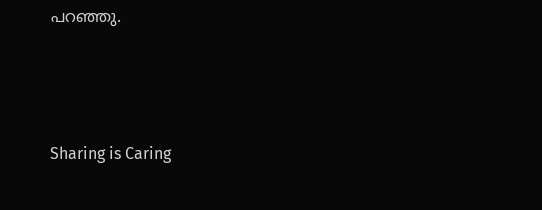പറഞ്ഞു.




Sharing is Caring